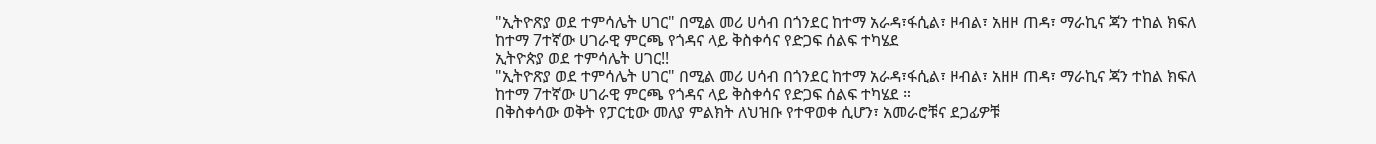"ኢትዮጽያ ወደ ተምሳሌት ሀገር" በሚል መሪ ሀሳብ በጎንደር ከተማ አራዳ፣ፋሲል፣ ዞብል፣ አዘዞ ጠዳ፣ ማራኪና ጃን ተከል ክፍለ ከተማ 7ተኛው ሀገራዊ ምርጫ የጎዳና ላይ ቅስቀሳና የድጋፍ ሰልፍ ተካሄደ
ኢትዮጵያ ወደ ተምሳሌት ሀገር!!
"ኢትዮጽያ ወደ ተምሳሌት ሀገር" በሚል መሪ ሀሳብ በጎንደር ከተማ አራዳ፣ፋሲል፣ ዞብል፣ አዘዞ ጠዳ፣ ማራኪና ጃን ተከል ክፍለ ከተማ 7ተኛው ሀገራዊ ምርጫ የጎዳና ላይ ቅስቀሳና የድጋፍ ሰልፍ ተካሄደ ።
በቅስቀሳው ወቅት የፓርቲው መለያ ምልክት ለህዝቡ የተዋወቀ ሲሆን፣ አመራሮቹና ደጋፊዎቹ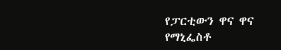የፓርቲውን ዋና ዋና የማኒፌስቶ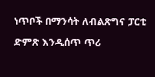ነጥቦች በማንሳት ለብልጽግና ፓርቲ ድምጽ እንዲሰጥ ጥሪ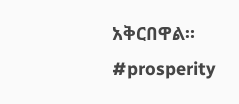አቅርበዋል።
#prosperity